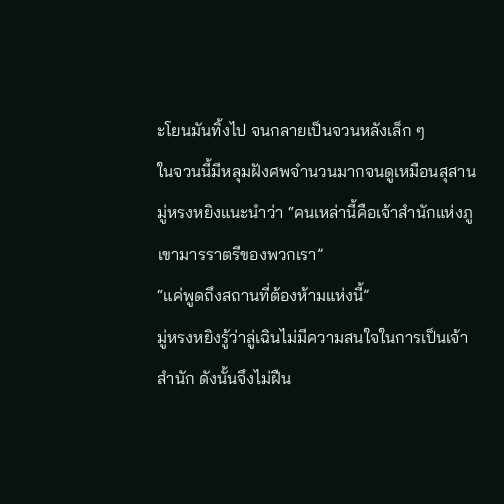ะโยนมันทิ้งไป จนกลายเป็นจวนหลังเล็ก ๆ
ในจวนนี้มีหลุมฝังศพจำนวนมากจนดูเหมือนสุสาน
มู่หรงหยิงแนะนำว่า “คนเหล่านี้คือเจ้าสำนักแห่งภูเขามารราตรีของพวกเรา”
“แค่พูดถึงสถานที่ต้องห้ามแห่งนี้”
มู่หรงหยิงรู้ว่าลู่เฉินไม่มีความสนใจในการเป็นเจ้าสำนัก ดังนั้นจึงไม่ฝืน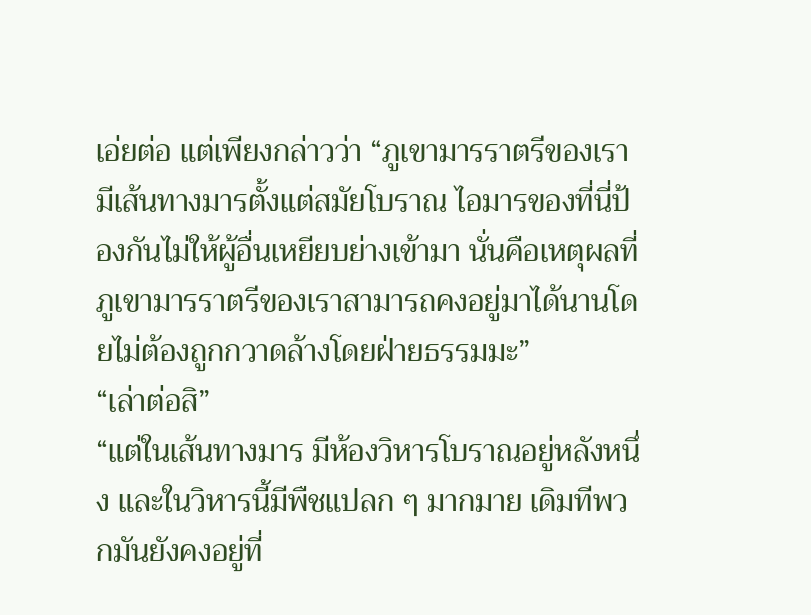เอ่ยต่อ แต่เพียงกล่าวว่า “ภูเขามารราตรีของเรา มีเส้นทางมารตั้งแต่สมัยโบราณ ไอมารของที่นี่ป้องกันไม่ให้ผู้อื่นเหยียบย่างเข้ามา นั่นคือเหตุผลที่ภูเขามารราตรีของเราสามารถคงอยู่มาได้นานโดยไม่ต้องถูกกวาดล้างโดยฝ่ายธรรมมะ”
“เล่าต่อสิ”
“แต่ในเส้นทางมาร มีห้องวิหารโบราณอยู่หลังหนึ่ง และในวิหารนี้มีพืชแปลก ๆ มากมาย เดิมทีพวกมันยังคงอยู่ที่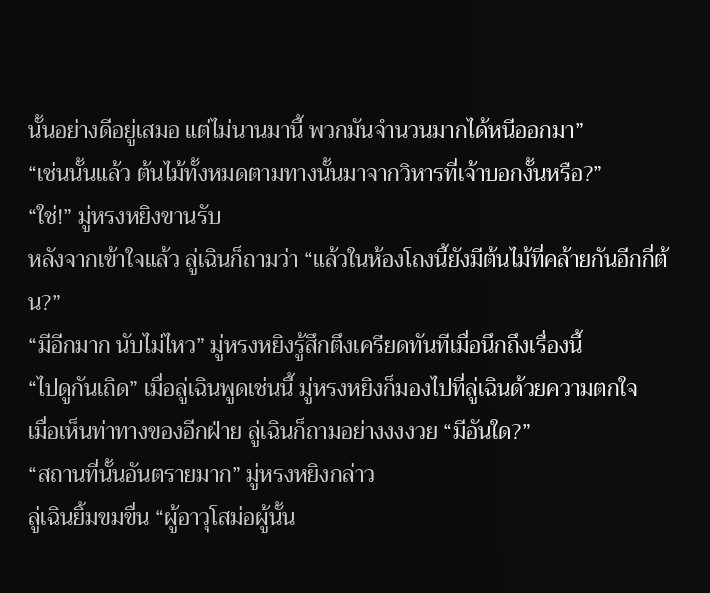นั้นอย่างดีอยู่เสมอ แต่ไม่นานมานี้ พวกมันจำนวนมากได้หนีออกมา”
“เช่นนั้นแล้ว ต้นไม้ทั้งหมดตามทางนั้นมาจากวิหารที่เจ้าบอกงั้นหรือ?”
“ใช่!” มู่หรงหยิงขานรับ
หลังจากเข้าใจแล้ว ลู่เฉินก็ถามว่า “แล้วในห้องโถงนี้ยังมีต้นไม้ที่คล้ายกันอีกกี่ต้น?”
“มีอีกมาก นับไม่ไหว” มู่หรงหยิงรู้สึกตึงเครียดทันทีเมื่อนึกถึงเรื่องนี้
“ไปดูกันเถิด” เมื่อลู่เฉินพูดเช่นนี้ มู่หรงหยิงก็มองไปที่ลู่เฉินด้วยความตกใจ
เมื่อเห็นท่าทางของอีกฝ่าย ลู่เฉินก็ถามอย่างงงงวย “มีอันใด?”
“สถานที่นั้นอันตรายมาก” มู่หรงหยิงกล่าว
ลู่เฉินยิ้มขมขื่น “ผู้อาวุโสม่อผู้นั้น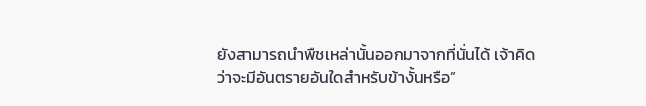ยังสามารถนำพืชเหล่านั้นออกมาจากที่นั่นได้ เจ้าคิดว่าจะมีอันตรายอันใดสำหรับข้างั้นหรือ”